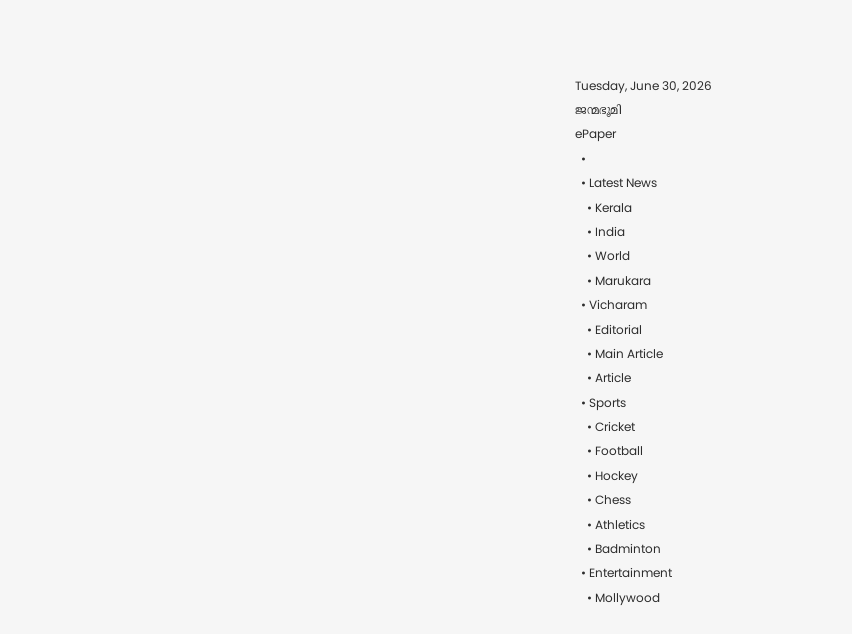Tuesday, June 30, 2026
ജന്മഭൂമി
ePaper
  •
  • Latest News
    • Kerala
    • India
    • World
    • Marukara
  • Vicharam
    • Editorial
    • Main Article
    • Article
  • Sports
    • Cricket
    • Football
    • Hockey
    • Chess
    • Athletics
    • Badminton
  • Entertainment
    • Mollywood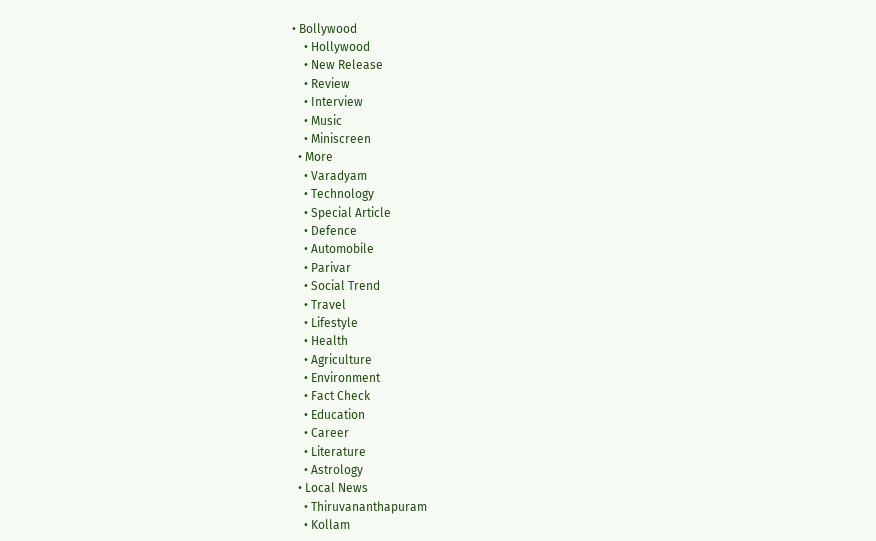• Bollywood
    • Hollywood
    • New Release
    • Review
    • Interview
    • Music
    • Miniscreen
  • More
    • Varadyam
    • Technology
    • Special Article
    • Defence
    • Automobile
    • Parivar
    • Social Trend
    • Travel
    • Lifestyle
    • Health
    • Agriculture
    • Environment
    • Fact Check
    • Education
    • Career
    • Literature
    • Astrology
  • Local News
    • Thiruvananthapuram
    • Kollam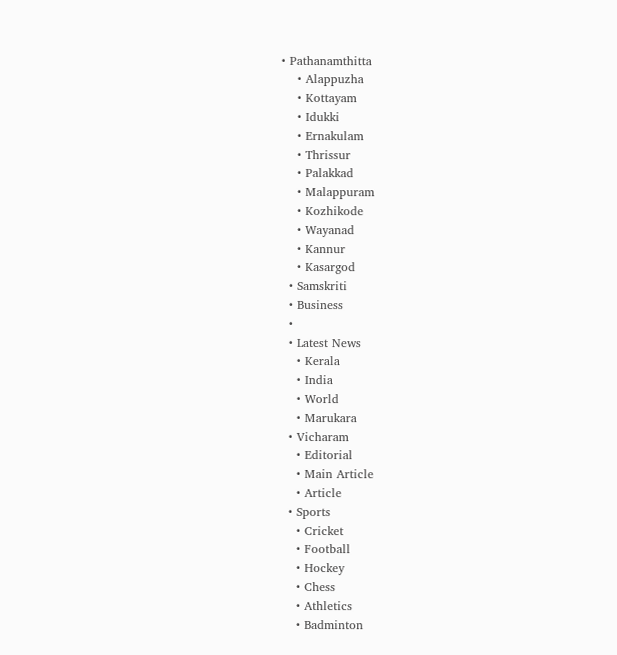• Pathanamthitta
    • Alappuzha
    • Kottayam
    • Idukki
    • Ernakulam
    • Thrissur
    • Palakkad
    • Malappuram
    • Kozhikode
    • Wayanad
    • Kannur
    • Kasargod
  • Samskriti
  • Business
  •
  • Latest News
    • Kerala
    • India
    • World
    • Marukara
  • Vicharam
    • Editorial
    • Main Article
    • Article
  • Sports
    • Cricket
    • Football
    • Hockey
    • Chess
    • Athletics
    • Badminton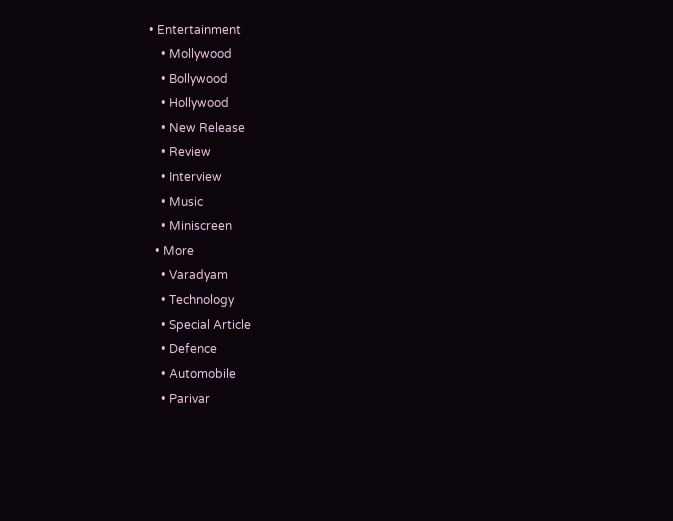• Entertainment
    • Mollywood
    • Bollywood
    • Hollywood
    • New Release
    • Review
    • Interview
    • Music
    • Miniscreen
  • More
    • Varadyam
    • Technology
    • Special Article
    • Defence
    • Automobile
    • Parivar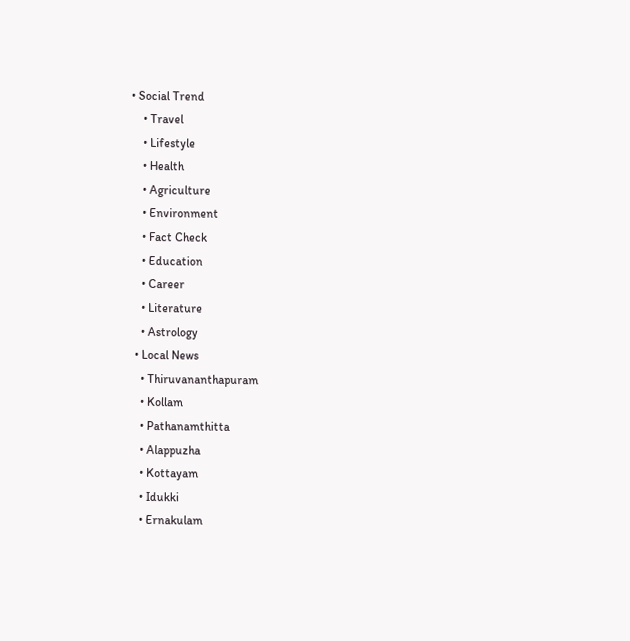• Social Trend
    • Travel
    • Lifestyle
    • Health
    • Agriculture
    • Environment
    • Fact Check
    • Education
    • Career
    • Literature
    • Astrology
  • Local News
    • Thiruvananthapuram
    • Kollam
    • Pathanamthitta
    • Alappuzha
    • Kottayam
    • Idukki
    • Ernakulam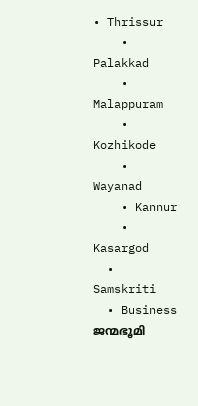• Thrissur
    • Palakkad
    • Malappuram
    • Kozhikode
    • Wayanad
    • Kannur
    • Kasargod
  • Samskriti
  • Business
ജന്മഭൂമി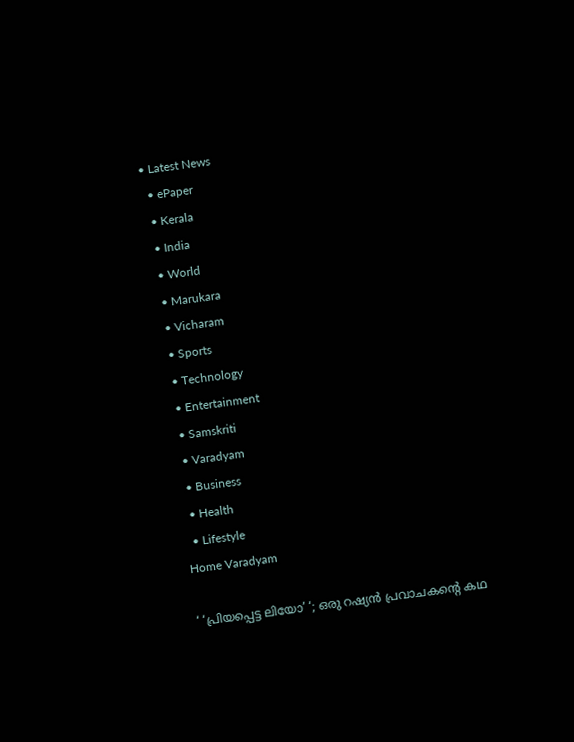• Latest News
  • ePaper
  • Kerala
  • India
  • World
  • Marukara
  • Vicharam
  • Sports
  • Technology
  • Entertainment
  • Samskriti
  • Varadyam
  • Business
  • Health
  • Lifestyle
Home Varadyam

‘ ‘പ്രിയപ്പെട്ട ലിയോ’ ‘; ഒരു റഷ്യന്‍ പ്രവാചകന്റെ കഥ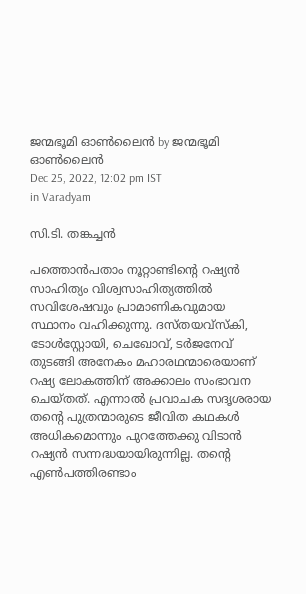ജന്മഭൂമി ഓണ്‍ലൈന്‍ by ജന്മഭൂമി ഓണ്‍ലൈന്‍
Dec 25, 2022, 12:02 pm IST
in Varadyam

സി.ടി. തങ്കച്ചന്‍

പത്തൊന്‍പതാം നൂറ്റാണ്ടിന്റെ റഷ്യന്‍ സാഹിത്യം വിശ്വസാഹിത്യത്തില്‍ സവിശേഷവും പ്രാമാണികവുമായ സ്ഥാനം വഹിക്കുന്നു. ദസ്തയവ്‌സ്‌കി, ടോള്‍സ്റ്റോയി, ചെഖോവ്, ടര്‍ജനേവ് തുടങ്ങി അനേകം മഹാരഥന്മാരെയാണ് റഷ്യ ലോകത്തിന് അക്കാലം സംഭാവന ചെയ്തത്. എന്നാല്‍ പ്രവാചക സദൃശരായ തന്റെ പുത്രന്മാരുടെ ജീവിത കഥകള്‍ അധികമൊന്നും പുറത്തേക്കു വിടാന്‍ റഷ്യന്‍ സന്നദ്ധയായിരുന്നില്ല. തന്റെ എണ്‍പത്തിരണ്ടാം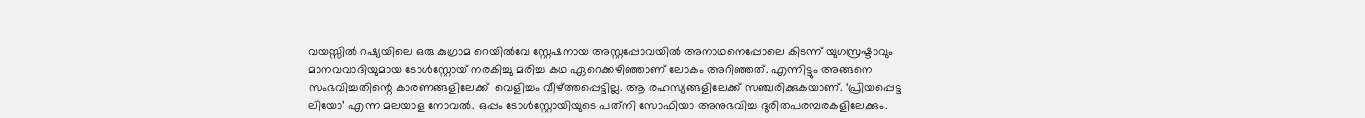വയസ്സില്‍ റഷ്യയിലെ ഒരു കുഗ്രാമ റെയില്‍വേ സ്റ്റേഷനായ അസ്റ്റപ്പോവയില്‍ അനാഥനെപ്പോലെ കിടന്ന് യുഗസ്രഷ്ടാവും മാനവവാദിയുമായ ടോള്‍സ്റ്റോയ് നരകിച്ചു മരിച്ച കഥ ഏറെക്കഴിഞ്ഞാണ് ലോകം അറിഞ്ഞത്. എന്നിട്ടും അങ്ങനെ സംഭവിച്ചതിന്റെ കാരണങ്ങളിലേക്ക്  വെളിച്ചം വീഴ്‌ത്തപ്പെട്ടില്ല. ആ രഹസ്യങ്ങളിലേക്ക് സഞ്ചരിക്കുകയാണ്. ‘പ്രിയപ്പെട്ട ലിയോ’ എന്ന മലയാള നോവല്‍. ഒപ്പം ടോള്‍സ്റ്റോയിയുടെ പത്‌നി സോഫിയാ അനുഭവിച്ച ദുരിതപരമ്പരകളിലേക്കും.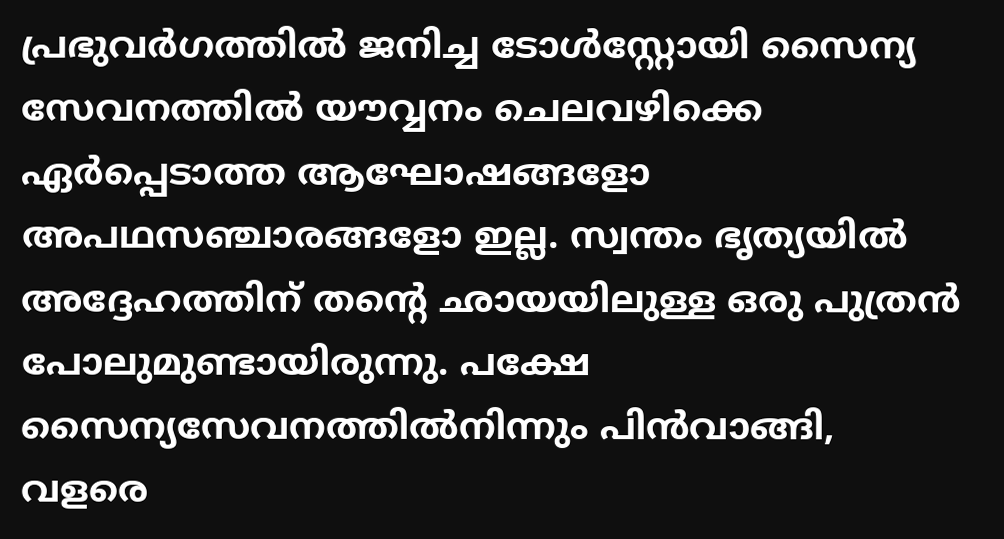പ്രഭുവര്‍ഗത്തില്‍ ജനിച്ച ടോള്‍സ്റ്റോയി സൈന്യ സേവനത്തില്‍ യൗവ്വനം ചെലവഴിക്കെ ഏര്‍പ്പെടാത്ത ആഘോഷങ്ങളോ അപഥസഞ്ചാരങ്ങളോ ഇല്ല. സ്വന്തം ഭൃത്യയില്‍ അദ്ദേഹത്തിന് തന്റെ ഛായയിലുള്ള ഒരു പുത്രന്‍ പോലുമുണ്ടായിരുന്നു. പക്ഷേ സൈന്യസേവനത്തില്‍നിന്നും പിന്‍വാങ്ങി, വളരെ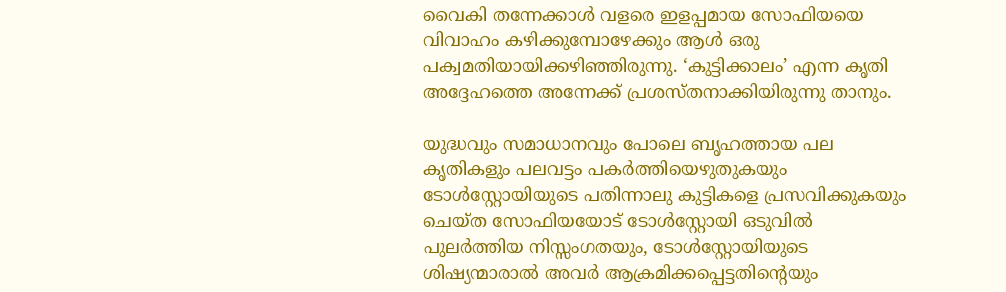വൈകി തന്നേക്കാള്‍ വളരെ ഇളപ്പമായ സോഫിയയെ വിവാഹം കഴിക്കുമ്പോഴേക്കും ആള്‍ ഒരു പക്വമതിയായിക്കഴിഞ്ഞിരുന്നു. ‘കുട്ടിക്കാലം’ എന്ന കൃതി അദ്ദേഹത്തെ അന്നേക്ക് പ്രശസ്തനാക്കിയിരുന്നു താനും.

യുദ്ധവും സമാധാനവും പോലെ ബൃഹത്തായ പല കൃതികളും പലവട്ടം പകര്‍ത്തിയെഴുതുകയും ടോള്‍സ്റ്റോയിയുടെ പതിന്നാലു കുട്ടികളെ പ്രസവിക്കുകയും ചെയ്ത സോഫിയയോട് ടോള്‍സ്റ്റോയി ഒടുവില്‍ പുലര്‍ത്തിയ നിസ്സംഗതയും, ടോള്‍സ്റ്റോയിയുടെ ശിഷ്യന്മാരാല്‍ അവര്‍ ആക്രമിക്കപ്പെട്ടതിന്റെയും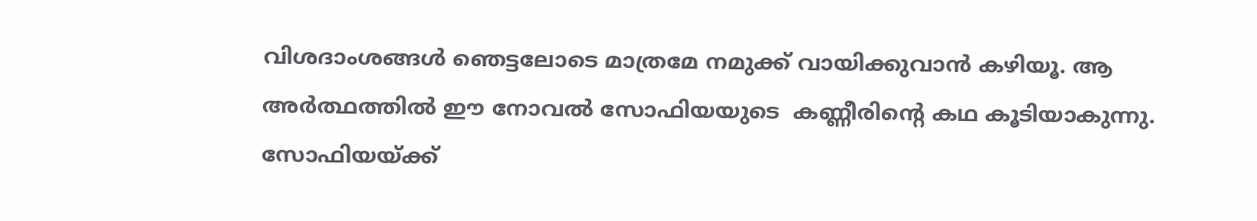വിശദാംശങ്ങള്‍ ഞെട്ടലോടെ മാത്രമേ നമുക്ക് വായിക്കുവാന്‍ കഴിയൂ. ആ അര്‍ത്ഥത്തില്‍ ഈ നോവല്‍ സോഫിയയുടെ  കണ്ണീരിന്റെ കഥ കൂടിയാകുന്നു. സോഫിയയ്‌ക്ക്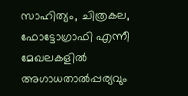സാഹിത്യം, ചിത്രകല, ഫോട്ടോഗ്രാഫി എന്നീ മേഖലകളില്‍ അഗാധതാല്‍പ്പര്യവും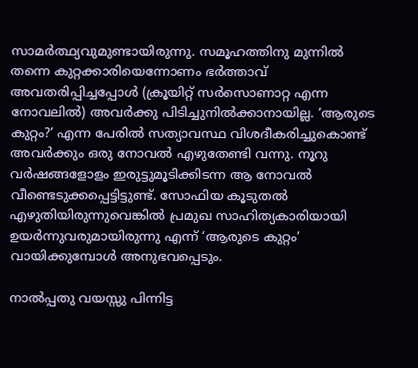സാമര്‍ത്ഥ്യവുമുണ്ടായിരുന്നു. സമൂഹത്തിനു മുന്നില്‍ തന്നെ കുറ്റക്കാരിയെന്നോണം ഭര്‍ത്താവ് അവതരിപ്പിച്ചപ്പോള്‍ (ക്രൂയിറ്റ് സര്‍സൊണാറ്റ എന്ന നോവലില്‍) അവര്‍ക്കു പിടിച്ചുനില്‍ക്കാനായില്ല. ‘ആരുടെ കുറ്റം?’ എന്ന പേരില്‍ സത്യാവസ്ഥ വിശദീകരിച്ചുകൊണ്ട് അവര്‍ക്കും ഒരു നോവല്‍ എഴുതേണ്ടി വന്നു. നൂറു വര്‍ഷങ്ങളോളം ഇരുട്ടുമൂടിക്കിടന്ന ആ നോവല്‍ വീണ്ടെടുക്കപ്പെട്ടിട്ടുണ്ട്. സോഫിയ കൂടുതല്‍ എഴുതിയിരുന്നുവെങ്കില്‍ പ്രമുഖ സാഹിത്യകാരിയായി ഉയര്‍ന്നുവരുമായിരുന്നു എന്ന് ‘ആരുടെ കുറ്റം’ വായിക്കുമ്പോള്‍ അനുഭവപ്പെടും.

നാല്‍പ്പതു വയസ്സു പിന്നിട്ട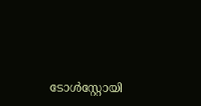ടോള്‍സ്റ്റോയി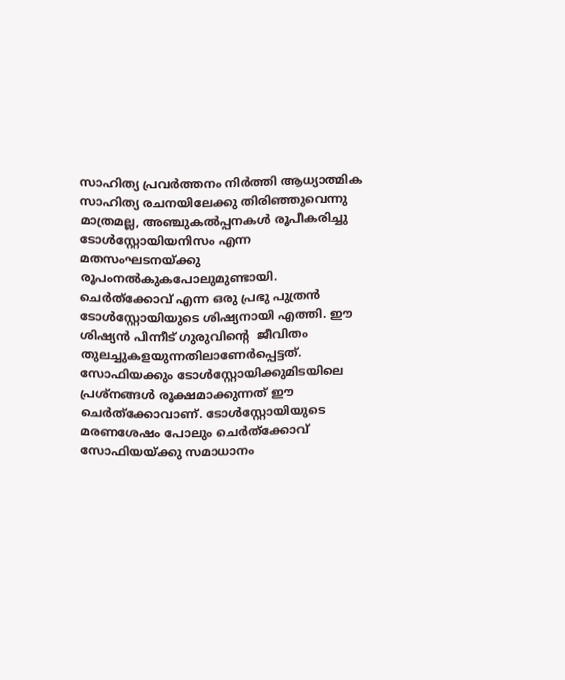സാഹിത്യ പ്രവര്‍ത്തനം നിര്‍ത്തി ആധ്യാത്മിക സാഹിത്യ രചനയിലേക്കു തിരിഞ്ഞുവെന്നു മാത്രമല്ല, അഞ്ചുകല്‍പ്പനകള്‍ രൂപീകരിച്ചു ടോള്‍സ്റ്റോയിയനിസം എന്ന മതസംഘടനയ്‌ക്കു രൂപംനല്‍കുകപോലുമുണ്ടായി. ചെര്‍ത്‌ക്കോവ് എന്ന ഒരു പ്രഭു പുത്രന്‍ ടോള്‍സ്റ്റോയിയുടെ ശിഷ്യനായി എത്തി. ഈ ശിഷ്യന്‍ പിന്നീട് ഗുരുവിന്റെ  ജീവിതം തുലച്ചുകളയുന്നതിലാണേര്‍പ്പെട്ടത്. സോഫിയക്കും ടോള്‍സ്റ്റോയിക്കുമിടയിലെ പ്രശ്‌നങ്ങള്‍ രൂക്ഷമാക്കുന്നത് ഈ ചെര്‍ത്‌ക്കോവാണ്. ടോള്‍സ്റ്റോയിയുടെ മരണശേഷം പോലും ചെര്‍ത്‌ക്കോവ് സോഫിയയ്‌ക്കു സമാധാനം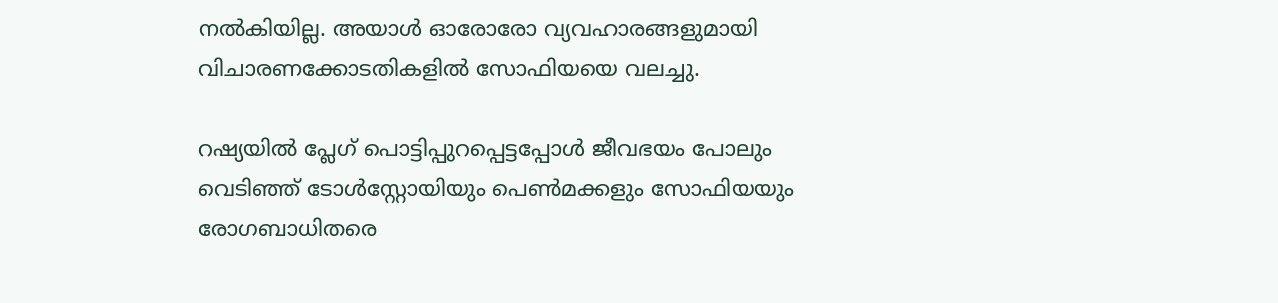നല്‍കിയില്ല. അയാള്‍ ഓരോരോ വ്യവഹാരങ്ങളുമായി വിചാരണക്കോടതികളില്‍ സോഫിയയെ വലച്ചു.

റഷ്യയില്‍ പ്ലേഗ് പൊട്ടിപ്പുറപ്പെട്ടപ്പോള്‍ ജീവഭയം പോലും വെടിഞ്ഞ് ടോള്‍സ്റ്റോയിയും പെണ്‍മക്കളും സോഫിയയും രോഗബാധിതരെ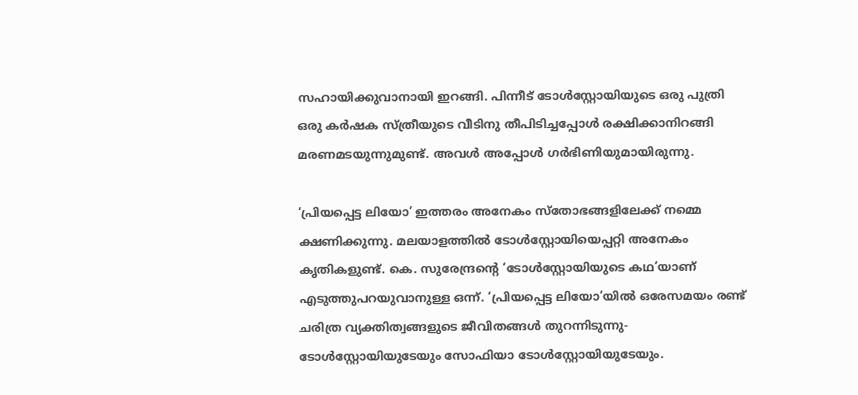സഹായിക്കുവാനായി ഇറങ്ങി. പിന്നീട് ടോള്‍സ്റ്റോയിയുടെ ഒരു പുത്രി ഒരു കര്‍ഷക സ്ത്രീയുടെ വീടിനു തീപിടിച്ചപ്പോള്‍ രക്ഷിക്കാനിറങ്ങി മരണമടയുന്നുമുണ്ട്. അവള്‍ അപ്പോള്‍ ഗര്‍ഭിണിയുമായിരുന്നു.

‘പ്രിയപ്പെട്ട ലിയോ’ ഇത്തരം അനേകം സ്‌തോഭങ്ങളിലേക്ക് നമ്മെ ക്ഷണിക്കുന്നു. മലയാളത്തില്‍ ടോള്‍സ്റ്റോയിയെപ്പറ്റി അനേകം കൃതികളുണ്ട്. കെ. സുരേന്ദ്രന്റെ ‘ടോള്‍സ്റ്റോയിയുടെ കഥ’യാണ് എടുത്തുപറയുവാനുള്ള ഒന്ന്. ‘പ്രിയപ്പെട്ട ലിയോ’യില്‍ ഒരേസമയം രണ്ട് ചരിത്ര വ്യക്തിത്വങ്ങളുടെ ജീവിതങ്ങള്‍ തുറന്നിടുന്നു-ടോള്‍സ്റ്റോയിയുടേയും സോഫിയാ ടോള്‍സ്റ്റോയിയുടേയും.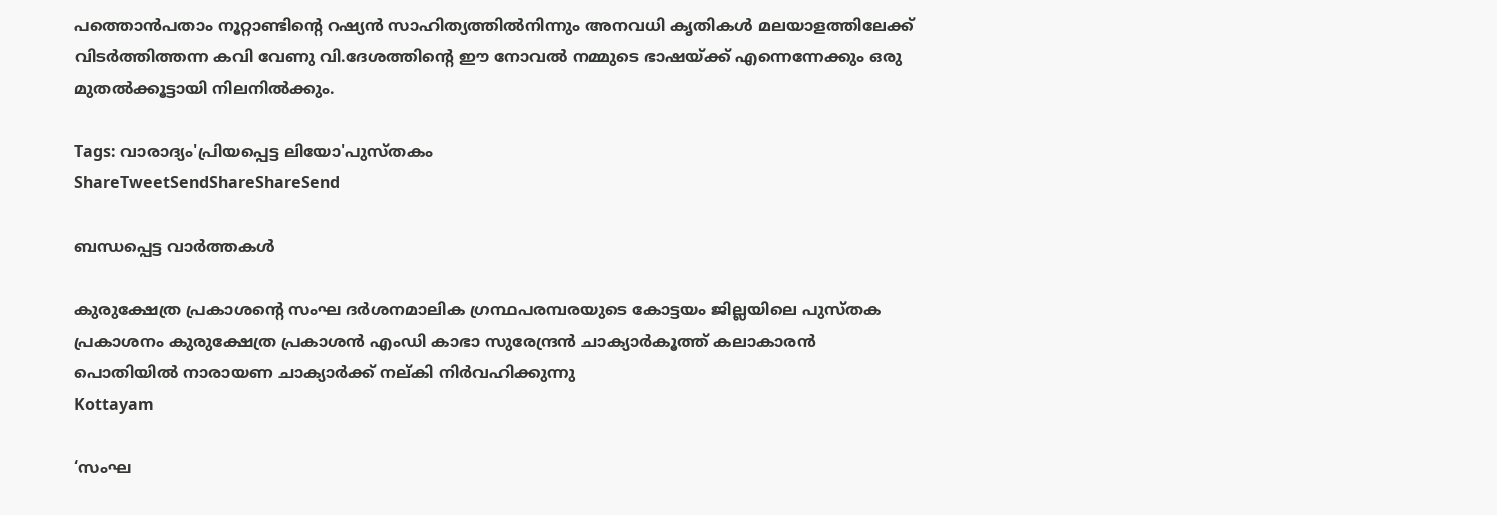പത്തൊന്‍പതാം നൂറ്റാണ്ടിന്റെ റഷ്യന്‍ സാഹിത്യത്തില്‍നിന്നും അനവധി കൃതികള്‍ മലയാളത്തിലേക്ക് വിടര്‍ത്തിത്തന്ന കവി വേണു വി.ദേശത്തിന്റെ ഈ നോവല്‍ നമ്മുടെ ഭാഷയ്‌ക്ക് എന്നെന്നേക്കും ഒരു മുതല്‍ക്കൂട്ടായി നിലനില്‍ക്കും.

Tags: വാരാദ്യം'പ്രിയപ്പെട്ട ലിയോ'പുസ്തകം
ShareTweetSendShareShareSend

ബന്ധപ്പെട്ട വാര്‍ത്തകള്‍

കുരുക്ഷേത്ര പ്രകാശന്റെ സംഘ ദര്‍ശനമാലിക ഗ്രന്ഥപരമ്പരയുടെ കോട്ടയം ജില്ലയിലെ പുസ്തക പ്രകാശനം കുരുക്ഷേത്ര പ്രകാശന്‍ എംഡി കാഭാ സുരേന്ദ്രന്‍ ചാക്യാര്‍കൂത്ത് കലാകാരന്‍ പൊതിയില്‍ നാരായണ ചാക്യാര്‍ക്ക് നല്കി നിര്‍വഹിക്കുന്നു
Kottayam

‘സംഘ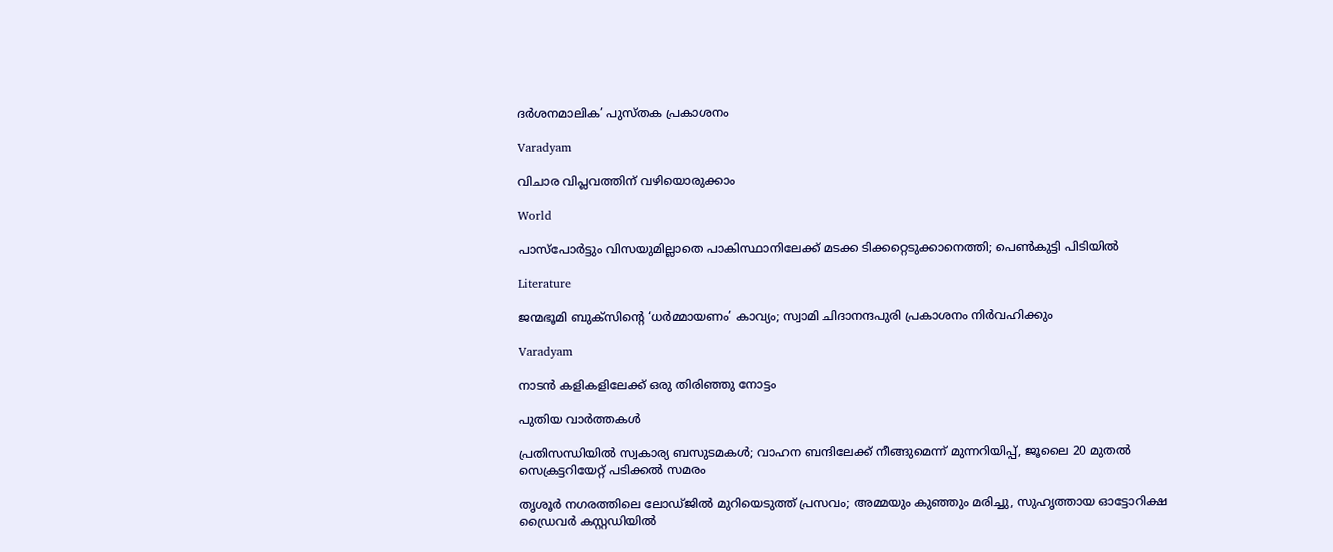ദര്‍ശനമാലിക’ പുസ്തക പ്രകാശനം

Varadyam

വിചാര വിപ്ലവത്തിന് വഴിയൊരുക്കാം

World

പാസ്പോര്‍ട്ടും വിസയുമില്ലാതെ പാകിസ്ഥാനിലേക്ക് മടക്ക ടിക്കറ്റെടുക്കാനെത്തി; പെണ്‍കുട്ടി പിടിയില്‍

Literature

ജന്മഭൂമി ബുക്സിന്റെ ‘ധര്‍മ്മായണം’ കാവ്യം; സ്വാമി ചിദാനന്ദപുരി പ്രകാശനം നിര്‍വഹിക്കും

Varadyam

നാടന്‍ കളികളിലേക്ക് ഒരു തിരിഞ്ഞു നോട്ടം

പുതിയ വാര്‍ത്തകള്‍

പ്രതിസന്ധിയിൽ സ്വകാര്യ ബസുടമകൾ; വാഹന ബന്ദിലേക്ക് നീങ്ങുമെന്ന് മുന്നറിയിപ്പ്, ജൂലൈ 20 മുതൽ സെക്രട്ടറിയേറ്റ് പടിക്കൽ സമരം

തൃശൂർ നഗരത്തിലെ ലോഡ്ജിൽ മുറിയെടുത്ത് പ്രസവം; അമ്മയും കുഞ്ഞും മരിച്ചു, സുഹൃത്തായ ഓട്ടോറിക്ഷ ഡ്രൈവർ കസ്റ്റഡിയിൽ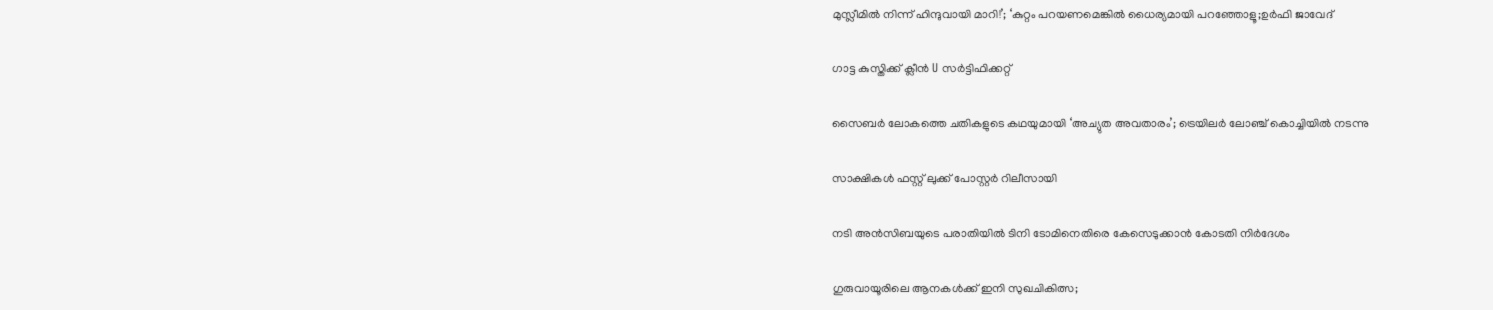മുസ്ലീമിൽ നിന്ന് ഹിന്ദുവായി മാറി!’; ‘കുറ്റം പറയണമെങ്കിൽ ധൈര്യമായി പറഞ്ഞോളൂ;ഉർഫി ജാവേദ്

ഗാട്ട കുസ്തിക്ക് ക്ലീൻ U സർട്ടിഫിക്കറ്റ്

സൈബർ ലോകത്തെ ചതികളുടെ കഥയുമായി ‘അച്യുത അവതാരം’; ട്രെയിലർ ലോഞ്ച് കൊച്ചിയിൽ നടന്നു

സാക്ഷികൾ ഫസ്റ്റ് ലുക്ക് പോസ്റ്റർ റിലീസായി

നടി അന്‍സിബയുടെ പരാതിയില്‍ ടിനി ടോമിനെതിരെ കേസെടുക്കാന്‍ കോടതി നിര്‍ദേശം

ഗുരുവായൂരിലെ ആനകൾക്ക് ഇനി സുഖചികിത്സ;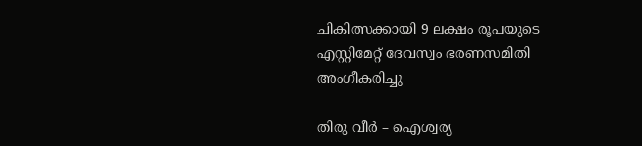ചികിത്സക്കായി 9 ലക്ഷം രൂപയുടെ എസ്റ്റിമേറ്റ് ദേവസ്വം ഭരണസമിതി അംഗീകരിച്ചു

തിരു വീർ – ഐശ്വര്യ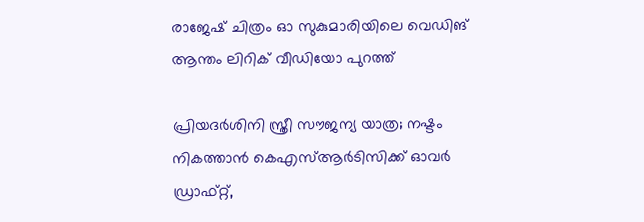രാജേഷ് ചിത്രം ഓ സുകുമാരിയിലെ വെഡിങ് ആന്തം ലിറിക് വീഡിയോ പുറത്ത്

പ്രിയദ‌ർശിനി സ്ത്രീ സൗജന്യ യാത്ര; നഷ്ടം നികത്താൻ കെഎസ്ആർടിസിക്ക് ഓവർ ഡ്രാഫ്റ്റ്,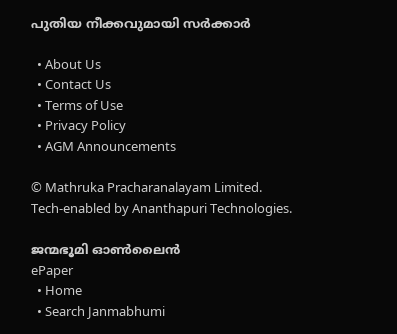പുതിയ നീക്കവുമായി സർക്കാർ

  • About Us
  • Contact Us
  • Terms of Use
  • Privacy Policy
  • AGM Announcements

© Mathruka Pracharanalayam Limited.
Tech-enabled by Ananthapuri Technologies.

ജന്മഭൂമി ഓണ്‍ലൈന്‍
ePaper
  • Home
  • Search Janmabhumi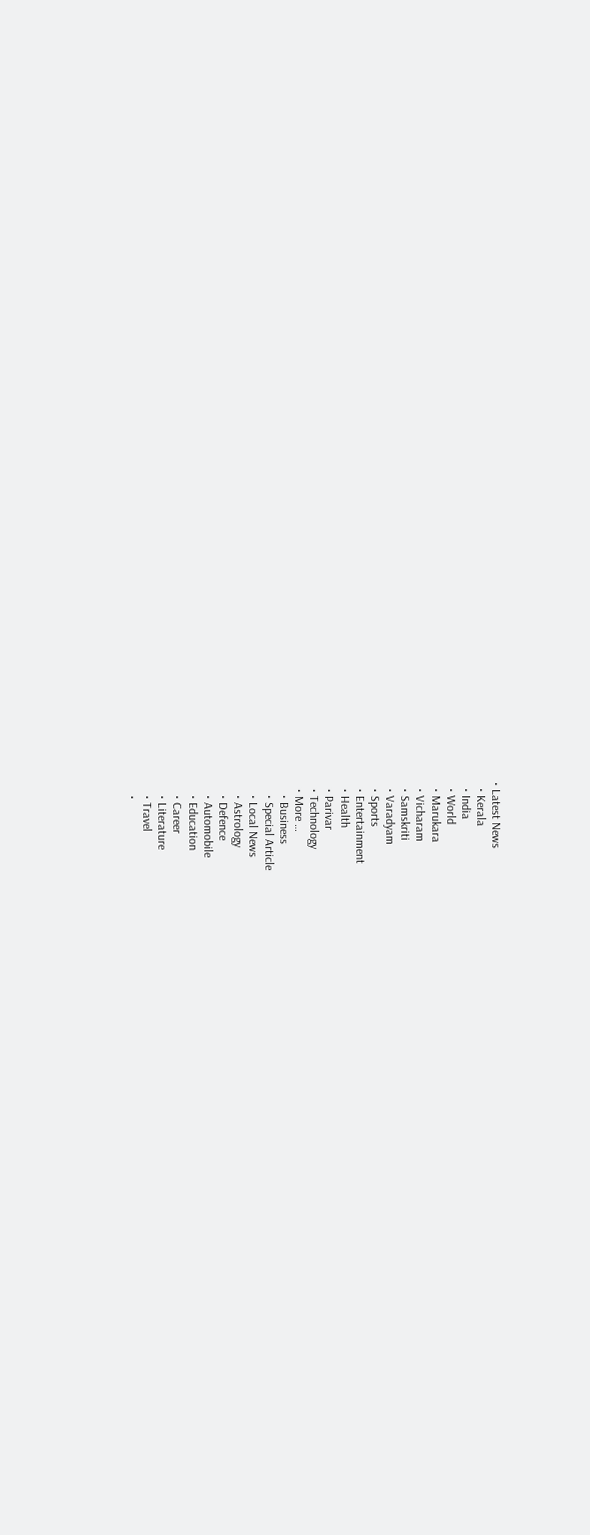• Latest News
  • Kerala
  • India
  • World
  • Marukara
  • Vicharam
  • Samskriti
  • Varadyam
  • Sports
  • Entertainment
  • Health
  • Parivar
  • Technology
  • More …
    • Business
    • Special Article
    • Local News
    • Astrology
    • Defence
    • Automobile
    • Education
    • Career
    • Literature
    • Travel
    •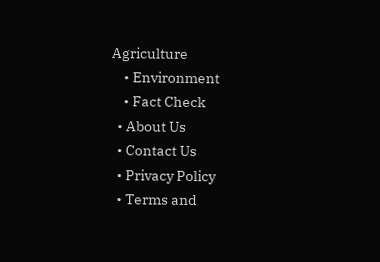Agriculture
    • Environment
    • Fact Check
  • About Us
  • Contact Us
  • Privacy Policy
  • Terms and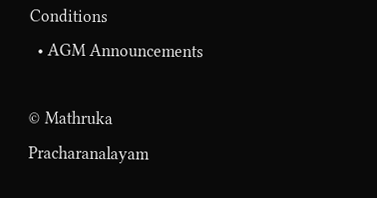Conditions
  • AGM Announcements

© Mathruka Pracharanalayam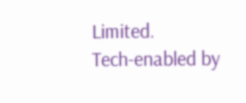Limited.
Tech-enabled by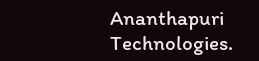Ananthapuri Technologies.